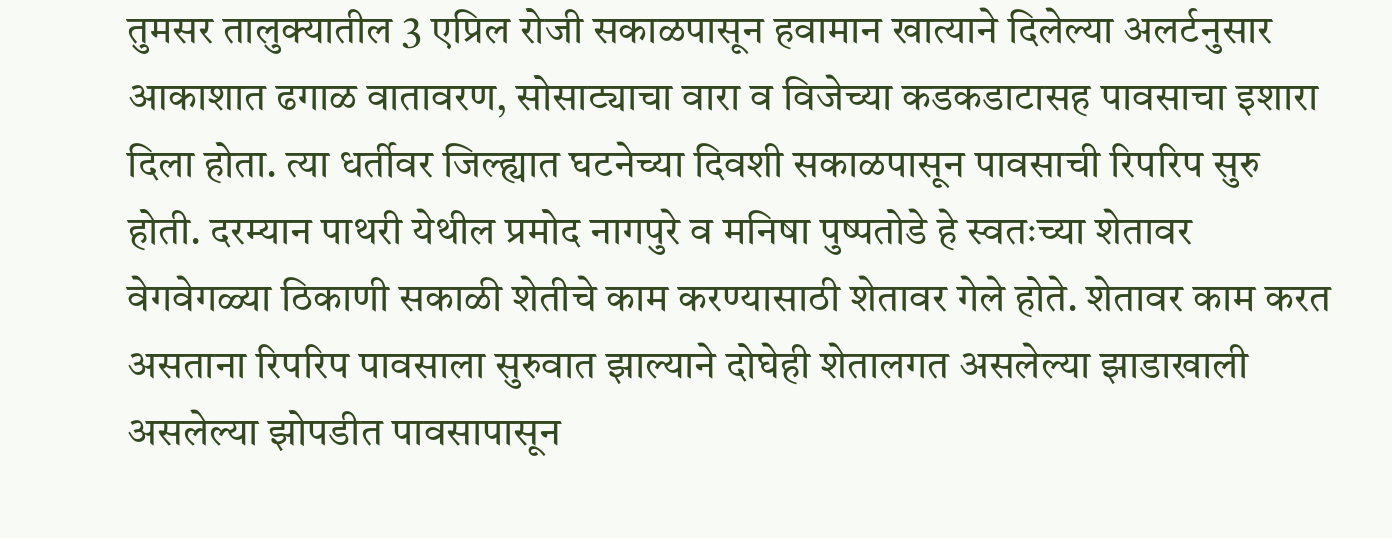तुमसर तालुक्यातील 3 एप्रिल रोजी सकाळपासून हवामान खात्याने दिलेल्या अलर्टनुसार आकाशात ढगाळ वातावरण, सोसाट्याचा वारा व विजेच्या कडकडाटासह पावसाचा इशारा दिला होता. त्या धर्तीवर जिल्ह्यात घटनेच्या दिवशी सकाळपासून पावसाची रिपरिप सुरु होती. दरम्यान पाथरी येथील प्रमोद नागपुरे व मनिषा पुष्पतोडे हे स्वतःच्या शेतावर वेगवेगळ्या ठिकाणी सकाळी शेतीचे काम करण्यासाठी शेतावर गेले होते. शेतावर काम करत असताना रिपरिप पावसाला सुरुवात झाल्याने दोघेही शेतालगत असलेल्या झाडाखाली असलेल्या झोपडीत पावसापासून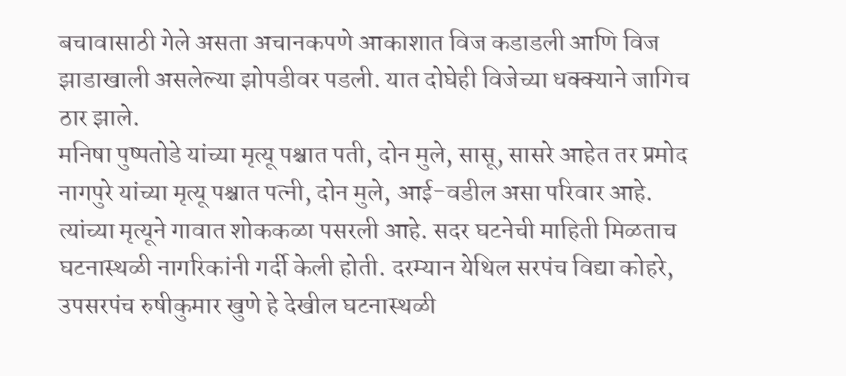बचावासाठी गेले असता अचानकपणे आकाशात विज कडाडली आणि विज झाडाखाली असलेल्या झोपडीवर पडली. यात दोघेही विजेच्या धक्क्याने जागिच ठार झाले.
मनिषा पुष्पतोडे यांच्या मृत्यू पश्चात पती, दोन मुले, सासू, सासरे आहेत तर प्रमोद नागपुरे यांच्या मृत्यू पश्चात पत्नी, दोन मुले, आई-वडील असा परिवार आहे. त्यांच्या मृत्यूने गावात शोककळा पसरली आहे. सदर घटनेची माहिती मिळताच घटनास्थळी नागरिकांनी गर्दी केली होती. दरम्यान येथिल सरपंच विद्या कोहरे, उपसरपंच रुषीकुमार खुणे हे देखील घटनास्थळी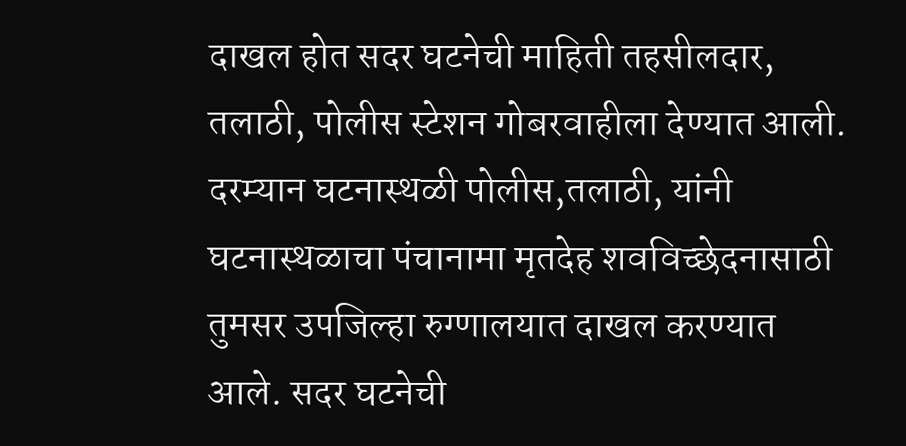दाखल होत सदर घटनेची माहिती तहसीलदार, तलाठी, पोलीस स्टेशन गोबरवाहीला देण्यात आली.
दरम्यान घटनास्थळी पोलीस,तलाठी, यांनी घटनास्थळाचा पंचानामा मृतदेह शवविच्छेदनासाठी तुमसर उपजिल्हा रुग्णालयात दाखल करण्यात आले. सदर घटनेची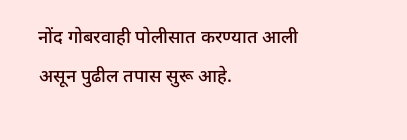नोंद गोबरवाही पोलीसात करण्यात आली असून पुढील तपास सुरू आहे.